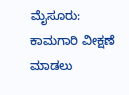ಮೈಸೂರು: ಕಾಮಗಾರಿ ವೀಕ್ಷಣೆ ಮಾಡಲು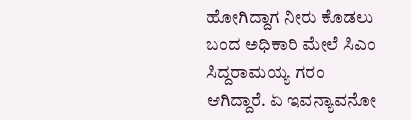ಹೋಗಿದ್ದಾಗ ನೀರು ಕೊಡಲು ಬಂದ ಅಧಿಕಾರಿ ಮೇಲೆ ಸಿಎಂ ಸಿದ್ದರಾಮಯ್ಯ ಗರಂ ಆಗಿದ್ದಾರೆ. ಏ ಇವನ್ಯಾವನೋ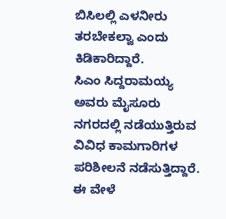ಬಿಸಿಲಲ್ಲಿ ಎಳನೀರು ತರಬೇಕಲ್ವಾ ಎಂದು ಕಿಡಿಕಾರಿದ್ದಾರೆ.
ಸಿಎಂ ಸಿದ್ದರಾಮಯ್ಯ ಅವರು ಮೈಸೂರು ನಗರದಲ್ಲಿ ನಡೆಯುತ್ತಿರುವ ವಿವಿಧ ಕಾಮಗಾರಿಗಳ ಪರಿಶೀಲನೆ ನಡೆಸುತ್ತಿದ್ದಾರೆ. ಈ ವೇಳೆ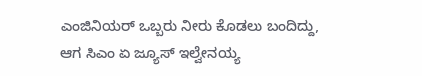ಎಂಜಿನಿಯರ್ ಒಬ್ಬರು ನೀರು ಕೊಡಲು ಬಂದಿದ್ದು, ಆಗ ಸಿಎಂ ಏ ಜ್ಯೂಸ್ ಇಲ್ವೇನಯ್ಯ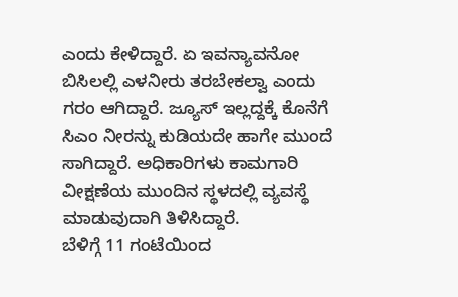ಎಂದು ಕೇಳಿದ್ದಾರೆ. ಏ ಇವನ್ಯಾವನೋ ಬಿಸಿಲಲ್ಲಿ ಎಳನೀರು ತರಬೇಕಲ್ವಾ ಎಂದು ಗರಂ ಆಗಿದ್ದಾರೆ. ಜ್ಯೂಸ್ ಇಲ್ಲದ್ದಕ್ಕೆ ಕೊನೆಗೆ ಸಿಎಂ ನೀರನ್ನು ಕುಡಿಯದೇ ಹಾಗೇ ಮುಂದೆ ಸಾಗಿದ್ದಾರೆ. ಅಧಿಕಾರಿಗಳು ಕಾಮಗಾರಿ ವೀಕ್ಷಣೆಯ ಮುಂದಿನ ಸ್ಥಳದಲ್ಲಿ ವ್ಯವಸ್ಥೆ ಮಾಡುವುದಾಗಿ ತಿಳಿಸಿದ್ದಾರೆ.
ಬೆಳಿಗ್ಗೆ 11 ಗಂಟೆಯಿಂದ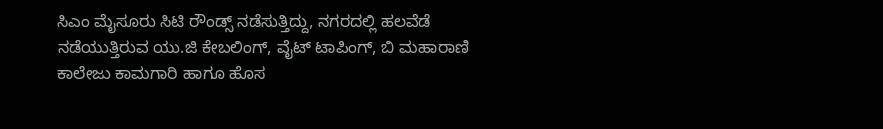ಸಿಎಂ ಮೈಸೂರು ಸಿಟಿ ರೌಂಡ್ಸ್ ನಡೆಸುತ್ತಿದ್ದು, ನಗರದಲ್ಲಿ ಹಲವೆಡೆ ನಡೆಯುತ್ತಿರುವ ಯು.ಜಿ ಕೇಬಲಿಂಗ್, ವೈಟ್ ಟಾಪಿಂಗ್, ಬಿ ಮಹಾರಾಣಿ ಕಾಲೇಜು ಕಾಮಗಾರಿ ಹಾಗೂ ಹೊಸ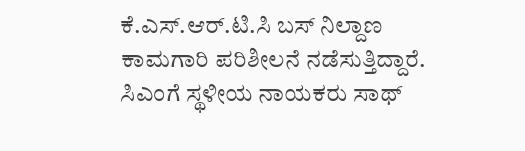ಕೆ.ಎಸ್.ಆರ್.ಟಿ.ಸಿ ಬಸ್ ನಿಲ್ದಾಣ ಕಾಮಗಾರಿ ಪರಿಶೀಲನೆ ನಡೆಸುತ್ತಿದ್ದಾರೆ. ಸಿಎಂಗೆ ಸ್ಥಳೀಯ ನಾಯಕರು ಸಾಥ್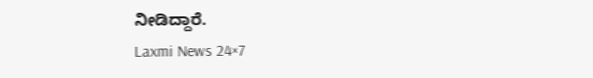ನೀಡಿದ್ದಾರೆ.
Laxmi News 24×7